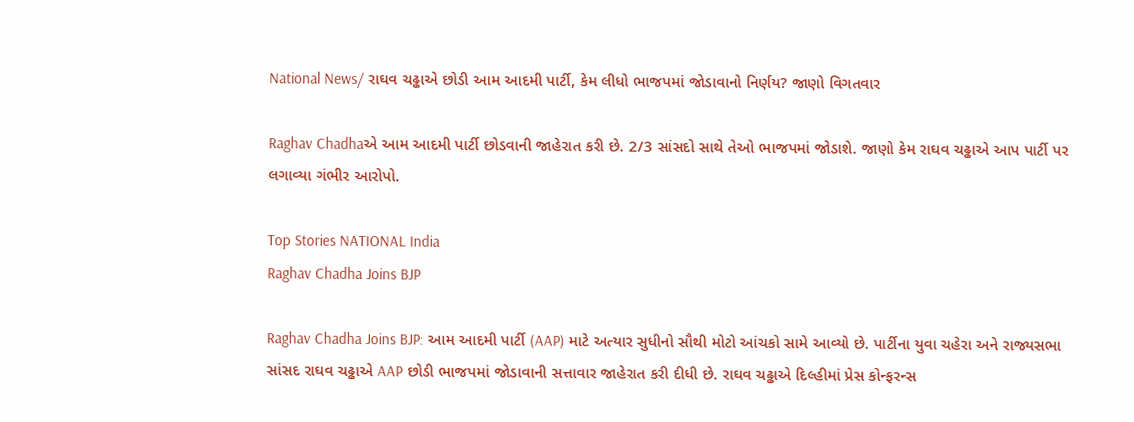National News/ રાઘવ ચઢ્ઢાએ છોડી આમ આદમી પાર્ટી, કેમ લીધો ભાજપમાં જોડાવાનો નિર્ણય? જાણો વિગતવાર

Raghav Chadhaએ આમ આદમી પાર્ટી છોડવાની જાહેરાત કરી છે. 2/3 સાંસદો સાથે તેઓ ભાજપમાં જોડાશે. જાણો કેમ રાઘવ ચઢ્ઢાએ આપ પાર્ટી પર લગાવ્યા ગંભીર આરોપો.

Top Stories NATIONAL India
Raghav Chadha Joins BJP

Raghav Chadha Joins BJP: આમ આદમી પાર્ટી (AAP) માટે અત્યાર સુધીનો સૌથી મોટો આંચકો સામે આવ્યો છે. પાર્ટીના યુવા ચહેરા અને રાજ્યસભા સાંસદ રાઘવ ચઢ્ઢાએ AAP છોડી ભાજપમાં જોડાવાની સત્તાવાર જાહેરાત કરી દીધી છે. રાઘવ ચઢ્ઢાએ દિલ્હીમાં પ્રેસ કોન્ફરન્સ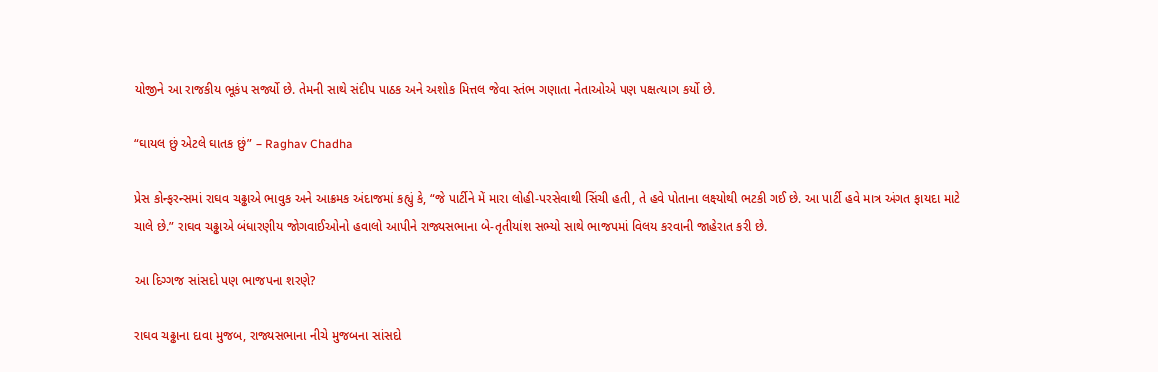યોજીને આ રાજકીય ભૂકંપ સર્જ્યો છે. તેમની સાથે સંદીપ પાઠક અને અશોક મિત્તલ જેવા સ્તંભ ગણાતા નેતાઓએ પણ પક્ષત્યાગ કર્યો છે.

“ઘાયલ છું એટલે ઘાતક છું” – Raghav Chadha

પ્રેસ કોન્ફરન્સમાં રાઘવ ચઢ્ઢાએ ભાવુક અને આક્રમક અંદાજમાં કહ્યું કે, “જે પાર્ટીને મેં મારા લોહી-પરસેવાથી સિંચી હતી, તે હવે પોતાના લક્ષ્યોથી ભટકી ગઈ છે. આ પાર્ટી હવે માત્ર અંગત ફાયદા માટે ચાલે છે.” રાઘવ ચઢ્ઢાએ બંધારણીય જોગવાઈઓનો હવાલો આપીને રાજ્યસભાના બે-તૃતીયાંશ સભ્યો સાથે ભાજપમાં વિલય કરવાની જાહેરાત કરી છે.

આ દિગ્ગજ સાંસદો પણ ભાજપના શરણે?

રાઘવ ચઢ્ઢાના દાવા મુજબ, રાજ્યસભાના નીચે મુજબના સાંસદો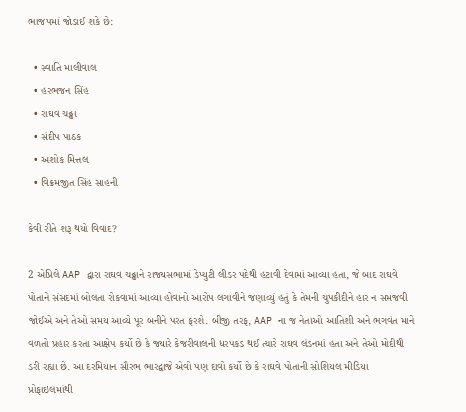ભાજપમાં જોડાઈ શકે છે:

  • સ્વાતિ માલીવાલ
  • હરભજન સિંહ
  • રાઘવ ચઢ્ઢા
  • સંદીપ પાઠક
  • અશોક મિત્તલ
  • વિક્રમજીત સિંહ સાહની

કેવી રીતે શરૂ થયો વિવાદ?

2 એપ્રિલે AAP દ્વારા રાઘવ ચઢ્ઢાને રાજ્યસભામાં ડેપ્યુટી લીડર પદેથી હટાવી દેવામાં આવ્યા હતા, જે બાદ રાઘવે પોતાને સંસદમાં બોલતા રોકવામાં આવ્યા હોવાનો આરોપ લગાવીને જણાવ્યું હતું કે તેમની ચુપકીદીને હાર ન સમજવી જોઈએ અને તેઓ સમય આવ્યે પૂર બનીને પરત ફરશે. બીજી તરફ, AAP ના જ નેતાઓ આતિશી અને ભગવંત માને વળતો પ્રહાર કરતા આક્ષેપ કર્યો છે કે જ્યારે કેજરીવાલની ધરપકડ થઈ ત્યારે રાઘવ લંડનમાં હતા અને તેઓ મોદીથી ડરી રહ્યા છે. આ દરમિયાન સૌરભ ભારદ્વાજે એવો પણ દાવો કર્યો છે કે રાઘવે પોતાની સોશિયલ મીડિયા પ્રોફાઇલમાંથી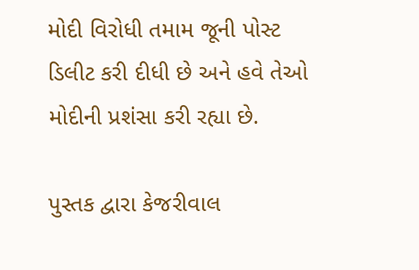મોદી વિરોધી તમામ જૂની પોસ્ટ ડિલીટ કરી દીધી છે અને હવે તેઓ મોદીની પ્રશંસા કરી રહ્યા છે.

પુસ્તક દ્વારા કેજરીવાલ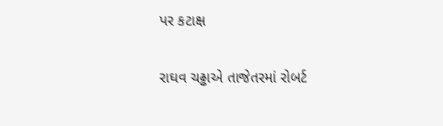પર કટાક્ષ

રાઘવ ચઢ્ઢાએ તાજેતરમાં રોબર્ટ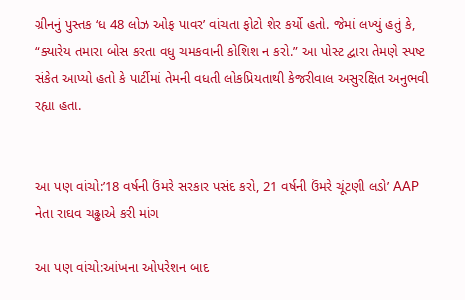ગ્રીનનું પુસ્તક ‘ધ 48 લોઝ ઓફ પાવર’ વાંચતા ફોટો શેર કર્યો હતો. જેમાં લખ્યું હતું કે, “ક્યારેય તમારા બોસ કરતા વધુ ચમકવાની કોશિશ ન કરો.” આ પોસ્ટ દ્વારા તેમણે સ્પષ્ટ સંકેત આપ્યો હતો કે પાર્ટીમાં તેમની વધતી લોકપ્રિયતાથી કેજરીવાલ અસુરક્ષિત અનુભવી રહ્યા હતા.


આ પણ વાંચો:’18 વર્ષની ઉંમરે સરકાર પસંદ કરો, 21 વર્ષની ઉંમરે ચૂંટણી લડો’ AAP નેતા રાઘવ ચઢ્ઢાએ કરી માંગ

આ પણ વાંચો:આંખના ઓપરેશન બાદ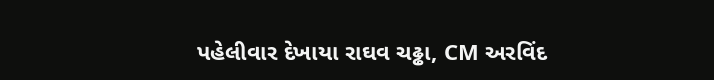પહેલીવાર દેખાયા રાઘવ ચઢ્ઢા, CM અરવિંદ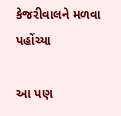કેજરીવાલને મળવા પહોંચ્યા

આ પણ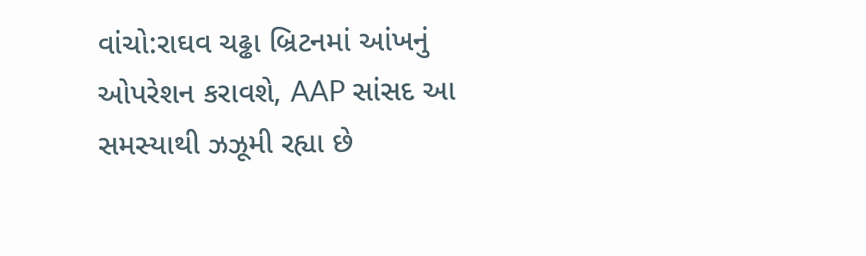વાંચો:રાઘવ ચઢ્ઢા બ્રિટનમાં આંખનું ઓપરેશન કરાવશે, AAP સાંસદ આ સમસ્યાથી ઝઝૂમી રહ્યા છે